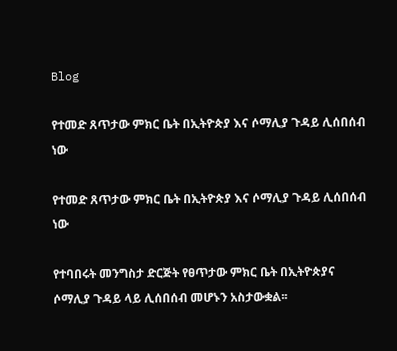Blog

የተመድ ጸጥታው ምክር ቤት በኢትዮጵያ እና ሶማሊያ ጉዳይ ሊሰበሰብ ነው

የተመድ ጸጥታው ምክር ቤት በኢትዮጵያ እና ሶማሊያ ጉዳይ ሊሰበሰብ ነው

የተባበሩት መንግስታ ድርጅት የፀጥታው ምክር ቤት በኢትዮጵያና ሶማሊያ ጉዳይ ላይ ሊሰበሰብ መሆኑን አስታውቋል፡፡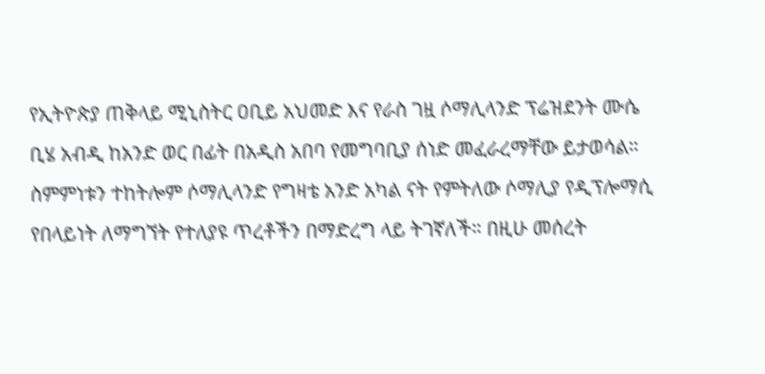የኢትዮጵያ ጠቅላይ ሚኒስትር ዐቢይ አህመድ እና የራስ ገዟ ሶማሊላንድ ፕሬዝደንት ሙሴ ቢሄ አብዲ ከአንድ ወር በፊት በአዲስ አበባ የመግባቢያ ሰነድ መፈራረማቸው ይታወሳል። ስምምነቱን ተከትሎም ሶማሊላንድ የግዛቴ አንድ አካል ናት የምትለው ሶማሊያ የዲፕሎማሲ የበላይነት ለማግኘት የተለያዩ ጥረቶችን በማድረግ ላይ ትገኛለች። በዚሁ መሰረት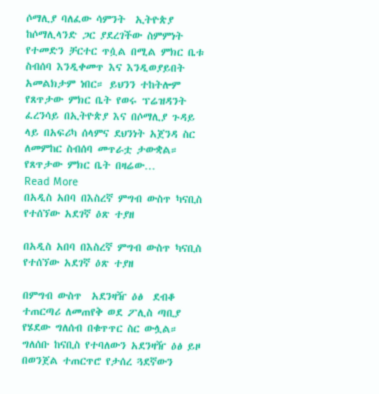ሶማሊያ ባለፈው ሳምንት  ኢትዮጵያ ከሶማሊላንድ ጋር ያደረገችው ስምምነት የተመድን ቻርተር ጥሷል በሚል ምክር ቤቱ ስብሰባ እንዲቀመጥ እና እንዲወያይበት አመልክታም ነበር። ይህንን ተከትሎም የጸጥታው ምክር ቤት የወሩ ፕሬዝዳንት ፈረንሳይ በኢትዮጵያ እና በሶማሊያ ጉዳይ ላይ በአፍሪካ ሰላምና ደህንነት አጀንዳ ስር ለመምከር ስብሰባ መጥራቷ ታውቋል። የጸጥታው ምክር ቤት በዛሬው…
Read More
በአዲስ አበባ በእስረኛ ምግብ ውስጥ ካናቢስ የተሰኘው አደገኛ ዕጽ ተያዘ

በአዲስ አበባ በእስረኛ ምግብ ውስጥ ካናቢስ የተሰኘው አደገኛ ዕጽ ተያዘ

በምግብ ውስጥ  አደንዛዥ ዕፅ  ደብቆ ተጠርጣሪ ለመጠየቅ ወደ ፖሊስ ጣቢያ የሄደው ግለሰብ በቁጥጥር ስር ውሏል። ግለሰቡ ከናቢስ የተባለውን አደንዛዥ ዕፅ ይዞ በወንጀል ተጠርጥሮ የታሰረ ጓደኛውን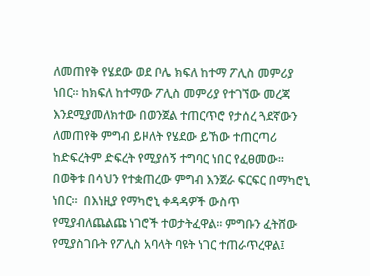ለመጠየቅ የሄደው ወደ ቦሌ ክፍለ ከተማ ፖሊስ መምሪያ ነበር፡፡ ከክፍለ ከተማው ፖሊስ መምሪያ የተገኘው መረጃ እንደሚያመለክተው በወንጀል ተጠርጥሮ የታሰረ ጓደኛውን ለመጠየቅ ምግብ ይዞለት የሄደው ይኸው ተጠርጣሪ ከድፍረትም ድፍረት የሚያሰኝ ተግባር ነበር የፈፀመው፡፡ በወቅቱ በሳህን የተቋጠረው ምግብ እንጀራ ፍርፍር በማካሮኒ ነበር፡፡  በእነዚያ የማካሮኒ ቀዳዳዎች ውስጥ የሚያብለጨልጩ ነገሮች ተወታትፈዋል፡፡ ምግቡን ፈትሸው የሚያስገቡት የፖሊስ አባላት ባዩት ነገር ተጠራጥረዋል፤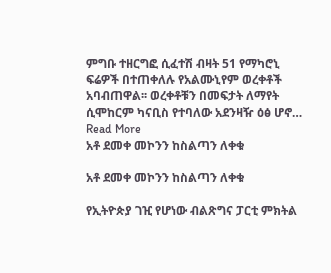ምግቡ ተዘርግፎ ሲፈተሽ ብዛት 51 የማካሮኒ ፍሬዎች በተጠቀለሉ የአልሙኒየም ወረቀቶች  አባብጠዋል፡፡ ወረቀቶቹን በመፍታት ለማየት ሲሞከርም ካናቢስ የተባለው አደንዛዥ ዕፅ ሆኖ…
Read More
አቶ ደመቀ መኮንን ከስልጣን ለቀቁ

አቶ ደመቀ መኮንን ከስልጣን ለቀቁ

የኢትዮጵያ ገዢ የሆነው ብልጽግና ፓርቲ ምክትል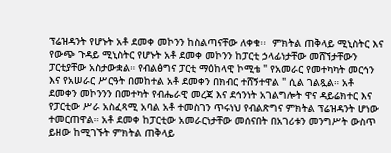ፕሬዝዳንት የሆኑት አቶ ደመቀ መኮንን ከስልጣናቸው ለቀቁ፡፡  ምክትል ጠቅላይ ሚኒስትር እና የውጭ ጉዳይ ሚኒስትር የሆኑት አቶ ደመቀ መኮንን ከፓርቲ ኃላፊነታቸው መሸኘታቸውን ፓርቲያቸው አስታውቋል። የብልፅግና ፓርቲ ማዕከላዊ ኮሚቴ " የአመራር የመተካካት መርኅን እና የአሠራር ሥርዓት በመከተል አቶ ደመቀን በክብር ተሸኝተዋል " ሲል ገልጿል። አቶ ደመቀን መኮንንን በመተካት የብሔራዊ መረጃ እና ደኅንነት አገልግሎት ዋና ዳይሬክተር እና የፓርቲው ሥራ አስፈጻሚ አባል አቶ ተመስገን ጥሩነህ የብልጽግና ምክትል ፕሬዝዳንት ሆነው ተመርጠዋል። አቶ ደመቀ ከፓርቲው አመራርነታቸው መሰናበት በአገሪቱን መንግሥት ውስጥ ይዘው ከሚገኙት ምክትል ጠቅላይ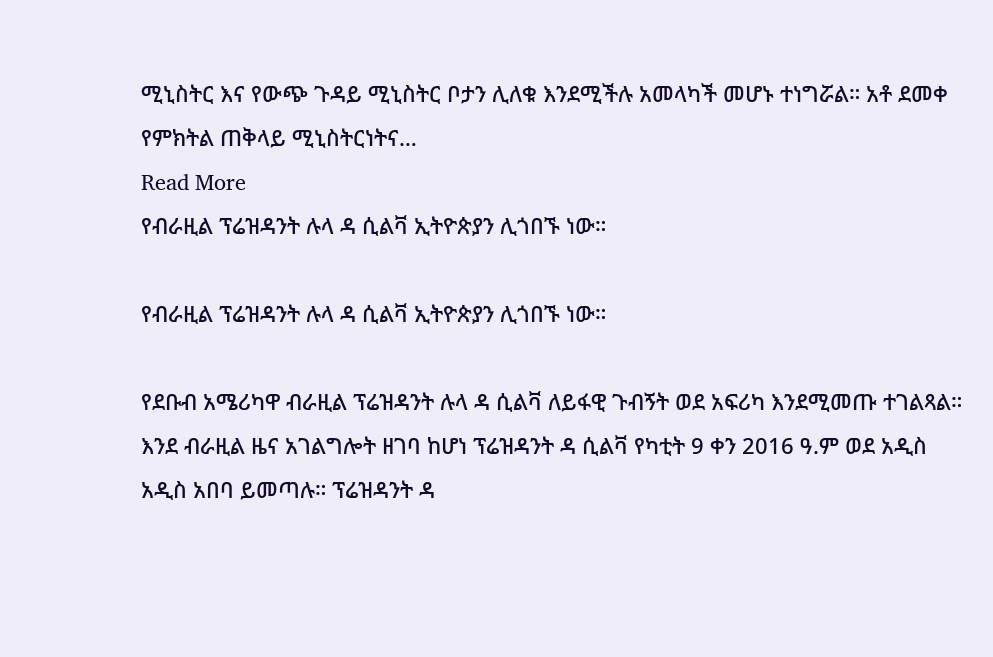ሚኒስትር እና የውጭ ጉዳይ ሚኒስትር ቦታን ሊለቁ እንደሚችሉ አመላካች መሆኑ ተነግሯል። አቶ ደመቀ የምክትል ጠቅላይ ሚኒስትርነትና…
Read More
የብራዚል ፕሬዝዳንት ሉላ ዳ ሲልቫ ኢትዮጵያን ሊጎበኙ ነው።

የብራዚል ፕሬዝዳንት ሉላ ዳ ሲልቫ ኢትዮጵያን ሊጎበኙ ነው።

የደቡብ አሜሪካዋ ብራዚል ፕሬዝዳንት ሉላ ዳ ሲልቫ ለይፋዊ ጉብኝት ወደ አፍሪካ እንደሚመጡ ተገልጻል። እንደ ብራዚል ዜና አገልግሎት ዘገባ ከሆነ ፕሬዝዳንት ዳ ሲልቫ የካቲት 9 ቀን 2016 ዓ.ም ወደ አዲስ አዲስ አበባ ይመጣሉ። ፕሬዝዳንት ዳ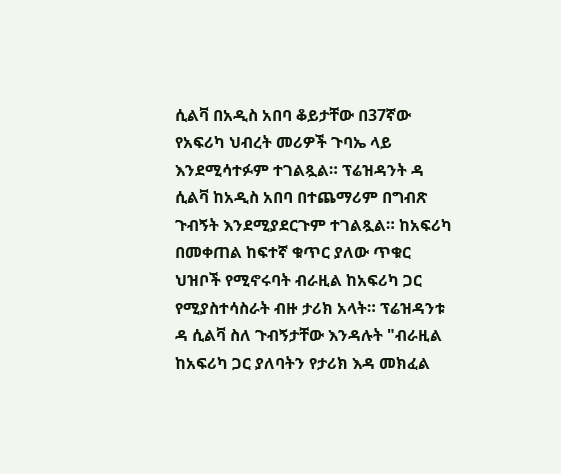ሲልቫ በአዲስ አበባ ቆይታቸው በ37ኛው የአፍሪካ ህብረት መሪዎች ጉባኤ ላይ እንደሚሳተፉም ተገልጿል። ፕሬዝዳንት ዳ ሲልቫ ከአዲስ አበባ በተጨማሪም በግብጽ ጉብኝት እንደሚያደርጉም ተገልጿል። ከአፍሪካ በመቀጠል ከፍተኛ ቁጥር ያለው ጥቁር ህዝቦች የሚኖሩባት ብራዚል ከአፍሪካ ጋር የሚያስተሳስራት ብዙ ታሪክ አላት። ፕሬዝዳንቱ ዳ ሲልቫ ስለ ጉብኝታቸው እንዳሉት "ብራዚል ከአፍሪካ ጋር ያለባትን የታሪክ እዳ መክፈል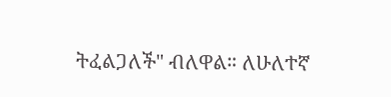ትፈልጋለች" ብለዋል። ለሁለተኛ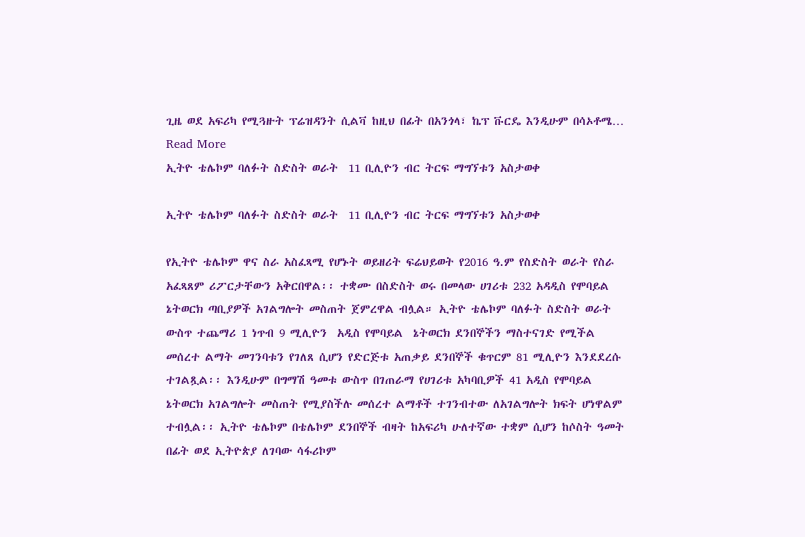ጊዜ ወደ አፍሪካ የሚጓዙት ፕሬዝዳንት ሲልቫ ከዚህ በፊት በአንጎላ፣ ኬፕ ቩርዴ እንዲሁም በሳኦቶሜ…
Read More
ኢትዮ ቴሌኮም ባለፉት ስድስት ወራት  11 ቢሊዮን ብር ትርፍ ማግኘቱን አስታወቀ

ኢትዮ ቴሌኮም ባለፉት ስድስት ወራት  11 ቢሊዮን ብር ትርፍ ማግኘቱን አስታወቀ

የኢትዮ ቴሌኮም ዋና ስራ አስፈጻሚ የሆኑት ወይዘሪት ፍሬህይወት የ2016 ዓ.ም የስድስት ወራት የስራ አፈጻጸም ሪፖርታቸውን አቅርበዋል፡፡ ተቋሙ በስድስት ወሩ በመላው ሀገሪቱ 232 አዳዲስ የሞባይል  ኔትወርክ ጣቢያዎች አገልግሎት መስጠት ጀምረዋል ብሏል። ኢትዮ ቴሌኮም ባለፉት ስድስት ወራት ውስጥ ተጨማሪ 1 ነጥብ 9 ሚሊዮን  አዲስ የሞባይል  ኔትወርክ ደንበኞችን ማስተናገድ የሚችል መሰረተ ልማት መገንባቱን የገለጸ ሲሆን የድርጅቱ አጠቃይ ደንበኞች ቁጥርም 81 ሚሊዮን እንደደረሱ ተገልጿል፡፡ እንዲሁም በግማሽ ዓመቱ ውስጥ በገጠራማ የሀገሪቱ አካባቢዎች 41 አዲስ የሞባይል ኔትወርክ አገልግሎት መስጠት የሚያስችሉ መሰረተ ልማቶች ተገንብተው ለአገልግሎት ክፍት ሆነዋልም ተብሏል፡፡ ኢትዮ ቴሌኮም በቴሌኮም ደንበኞች ብዛት ከአፍሪካ ሁለተኛው ተቋም ሲሆን ከሶስት ዓመት በፊት ወደ ኢትዮጵያ ለገባው ሳፋሪኮም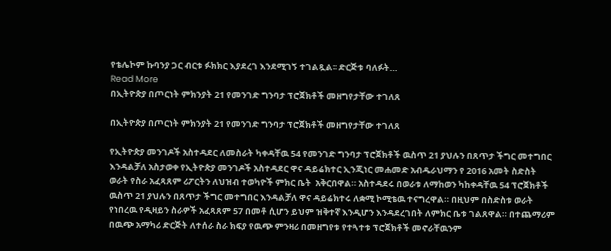የቴሌኮም ኩባንያ ጋር ብርቱ ፉክክር እያደረገ እንደሚገኝ ተገልጿል፡፡ ድርጅቱ ባለፉት…
Read More
በኢትዮጵያ በጦርነት ምክንያት 21 የመንገድ ግንባታ ፕሮጀክቶች መዘግየታቸው ተገለጸ

በኢትዮጵያ በጦርነት ምክንያት 21 የመንገድ ግንባታ ፕሮጀክቶች መዘግየታቸው ተገለጸ

የኢትዮጵያ መንገዶች አስተዳደር ለመስራት ካቀዳቸዉ 54 የመንገድ ግንባታ ፕሮጀክቶች ዉስጥ 21 ያህሉን በጸጥታ ችግር መተግበር እንዳልቻለ አስታወቀ የኢትዮጵያ መንገዶች አስተዳደር ዋና ዳይሬክተር ኢንጂነር መሐመድ አብዱራህማን የ 2016 አመት ስድስት ወራት የስራ አፈጻጸም ሪፖርትን ለህዝብ ተወካዮች ምክር ቤት  አቅርበዋል። አስተዳደሩ በወራቱ ለማከወን ካከቀዳቸዉ 54 ፕሮጀክቶች ዉስጥ 21 ያህሉን በጸጥታ ችግር መተግበር እንዳልቻለ ዋና ዳይሬክተሩ ለቋሚ ኮሚቴዉ ተናግረዋል። በዚህም በስድስቱ ወራት የነበረዉ የዲዛይን ስራዎች አፈጻጸም 57 በመቶ ሲሆን ይህም ዝቅተኛ እንዲሆን እንዳደረገበት ለምክር ቤቱ ገልጸዋል። በተጨማሪም በዉጭ አማካሪ ድርጅት ለተሰራ ስራ ክፍያ የዉጭ ምንዛሪ በመዘግየቱ የተጓተቱ ፕሮጀክቶች መኖራቸዉንም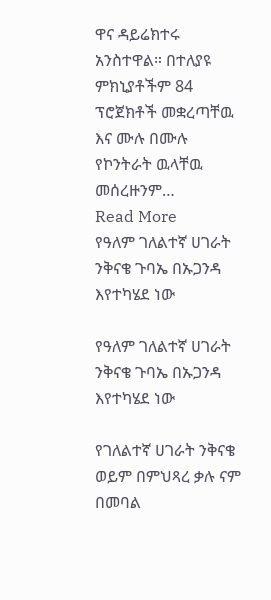ዋና ዳይሬክተሩ አንስተዋል። በተለያዩ ምክኒያቶችም 84 ፕሮጀክቶች መቋረጣቸዉ እና ሙሉ በሙሉ የኮንትራት ዉላቸዉ መሰረዙንም…
Read More
የዓለም ገለልተኛ ሀገራት ንቅናቄ ጉባኤ በኡጋንዳ እየተካሄደ ነው

የዓለም ገለልተኛ ሀገራት ንቅናቄ ጉባኤ በኡጋንዳ እየተካሄደ ነው

የገለልተኛ ሀገራት ንቅናቄ ወይም በምህጻረ ቃሉ ናም በመባል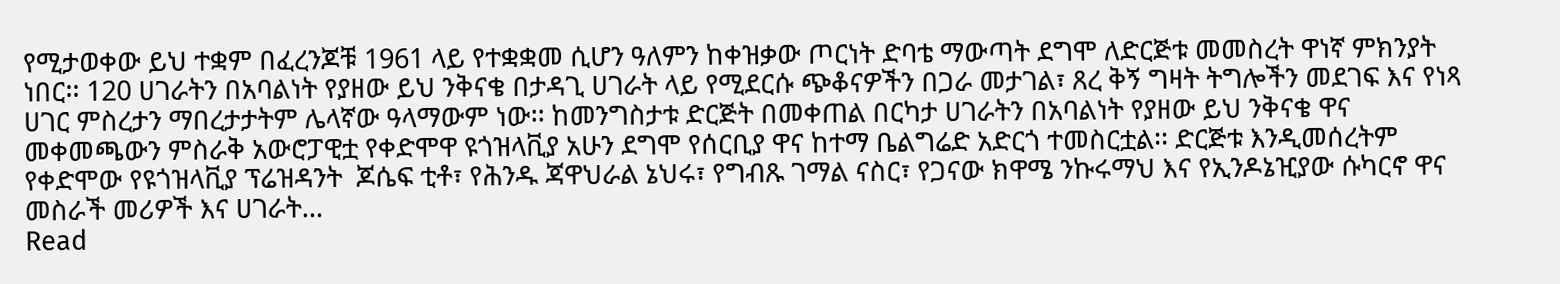የሚታወቀው ይህ ተቋም በፈረንጆቹ 1961 ላይ የተቋቋመ ሲሆን ዓለምን ከቀዝቃው ጦርነት ድባቴ ማውጣት ደግሞ ለድርጅቱ መመስረት ዋነኛ ምክንያት ነበር፡፡ 120 ሀገራትን በአባልነት የያዘው ይህ ንቅናቄ በታዳጊ ሀገራት ላይ የሚደርሱ ጭቆናዎችን በጋራ መታገል፣ ጸረ ቅኝ ግዛት ትግሎችን መደገፍ እና የነጻ ሀገር ምስረታን ማበረታታትም ሌላኛው ዓላማውም ነው፡፡ ከመንግስታቱ ድርጅት በመቀጠል በርካታ ሀገራትን በአባልነት የያዘው ይህ ንቅናቄ ዋና መቀመጫውን ምስራቅ አውሮፓዊቷ የቀድሞዋ ዩጎዝላቪያ አሁን ደግሞ የሰርቢያ ዋና ከተማ ቤልግሬድ አድርጎ ተመስርቷል፡፡ ድርጅቱ እንዲመሰረትም የቀድሞው የዩጎዝላቪያ ፕሬዝዳንት  ጆሴፍ ቲቶ፣ የሕንዱ ጃዋህራል ኔህሩ፣ የግብጹ ገማል ናስር፣ የጋናው ክዋሜ ንኩሩማህ እና የኢንዶኔዢያው ሱካርኖ ዋና መስራች መሪዎች እና ሀገራት…
Read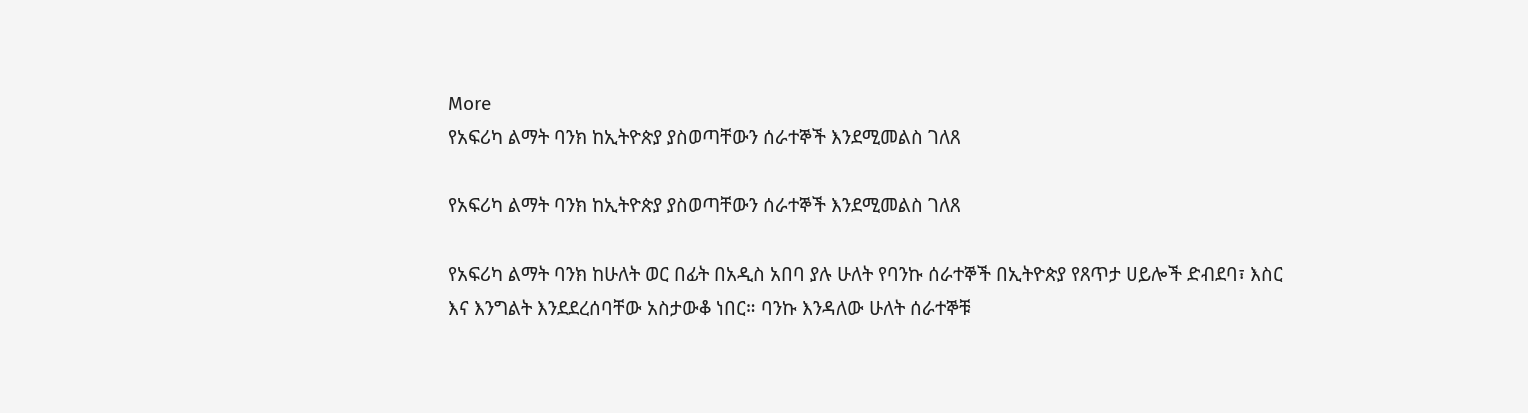More
የአፍሪካ ልማት ባንክ ከኢትዮጵያ ያስወጣቸውን ሰራተኞች እንደሚመልስ ገለጸ

የአፍሪካ ልማት ባንክ ከኢትዮጵያ ያስወጣቸውን ሰራተኞች እንደሚመልስ ገለጸ

የአፍሪካ ልማት ባንክ ከሁለት ወር በፊት በአዲስ አበባ ያሉ ሁለት የባንኩ ሰራተኞች በኢትዮጵያ የጸጥታ ሀይሎች ድብደባ፣ እስር እና እንግልት እንደደረሰባቸው አስታውቆ ነበር። ባንኩ እንዳለው ሁለት ሰራተኞቹ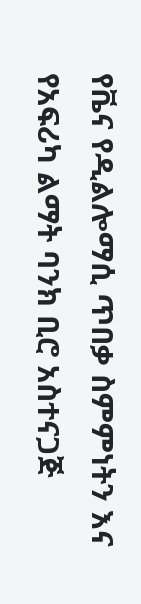የቬና የዲልሎማሲ ጥበቃ ስምምነትን እና የአፍሪካ ልማት ባንክ ቢሮ አስተናጋጅ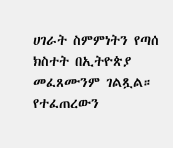ሀገራት ስምምነትን የጣሰ ክስተት በኢትዮጵያ መፈጸሙንም ገልጿል። የተፈጠረውን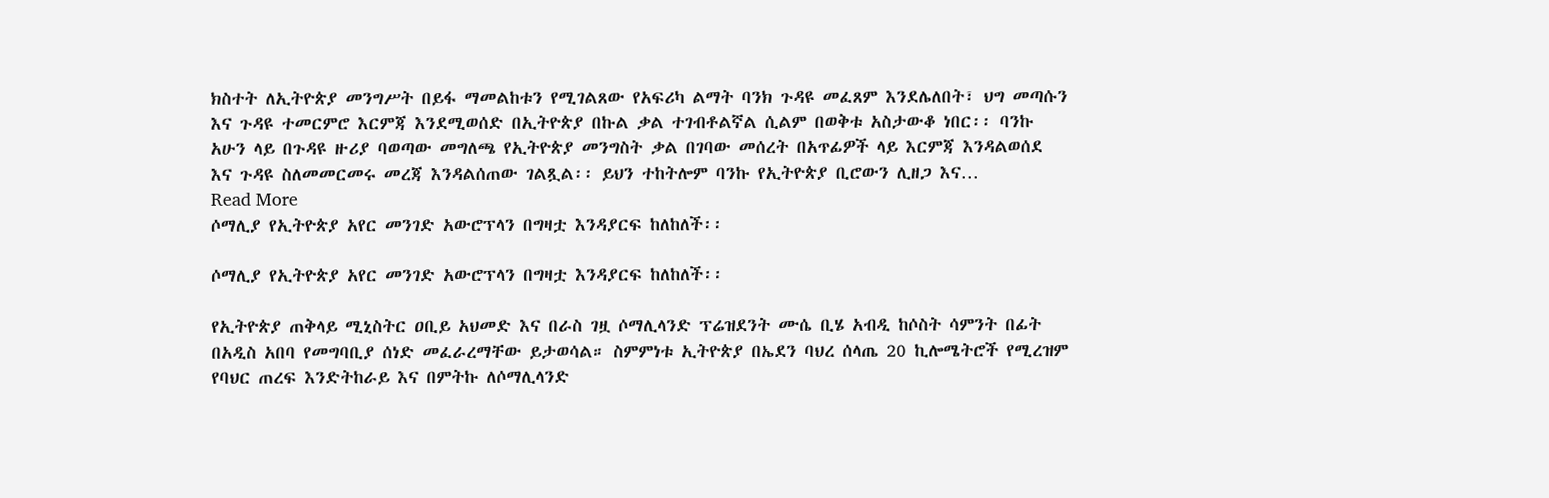ክስተት ለኢትዮጵያ መንግሥት በይፋ ማመልከቱን የሚገልጸው የአፍሪካ ልማት ባንክ ጉዳዩ መፈጸም እንደሌለበት፣ ህግ መጣሱን እና ጉዳዩ ተመርምሮ እርምጃ እንደሚወሰድ በኢትዮጵያ በኩል ቃል ተገብቶልኛል ሲልም በወቅቱ አስታውቆ ነበር፡፡ ባንኩ አሁን ላይ በጉዳዩ ዙሪያ ባወጣው መግለጫ የኢትዮጵያ መንግስት ቃል በገባው መሰረት በአጥፊዎች ላይ እርምጃ እንዳልወሰደ እና ጉዳዩ ስለመመርመሩ መረጃ እንዳልሰጠው ገልጿል፡፡ ይህን ተከትሎም ባንኩ የኢትዮጵያ ቢሮውን ሊዘጋ እና…
Read More
ሶማሊያ የኢትዮጵያ አየር መንገድ አውሮፕላን በግዛቷ እንዳያርፍ ከለከለች፡፡

ሶማሊያ የኢትዮጵያ አየር መንገድ አውሮፕላን በግዛቷ እንዳያርፍ ከለከለች፡፡

የኢትዮጵያ ጠቅላይ ሚኒስትር ዐቢይ አህመድ እና በራስ ገዟ ሶማሊላንድ ፕሬዝደንት ሙሴ ቢሄ አብዲ ከሶስት ሳምንት በፊት በአዲስ አበባ የመግባቢያ ሰነድ መፈራረማቸው ይታወሳል። ስምምነቱ ኢትዮጵያ በኤደን ባህረ ሰላጤ 20 ኪሎሜትሮች የሚረዝም የባህር ጠረፍ እንድትከራይ እና በምትኩ ለሶማሊላንድ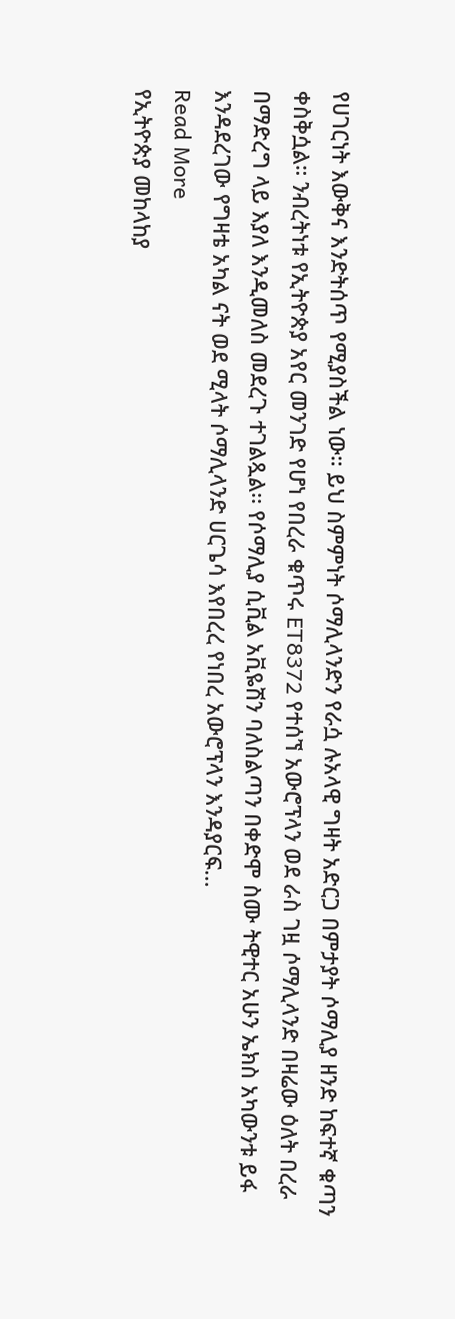የሀገርነት እውቅና እንድትሰጥ የሚያስችል ነው። ይህ ስምምነት ሶማሊላንድን የራሷ ሉአላዊ ግዛት አድርጋ በምታያት ሶማሊያ ዘንድ ከፍተኛ ቁጣን ቀስቅሷል። ንብረትነቱ የኢትዮጵያ አየር መንገድ የሆነ የበረራ ቁጥሩ ET8372 የተሰኘ አውሮፕላን ወደ ራስ ገዟ ሶማሊላንድ በዛሬው ዕለት በረራ በማድረግ ላይ እያለ እንዲመለስ መደረጉ ተገልጿል፡፡ የሶማሊያ ሲቪል አቪዬሽን ባለስልጣን በቀድሞ ስሙ ትዊተር አሁን ኤክስ አካውንቱ ይፋ እንዳደረገው የግዛቴ አካል ናት ወደ ሚላት ሶማሊላንድ ሀርጌሳ እየበረረ የነበረ አውሮፕላን እንዳያርፍ…
Read More
የኢትዮጵያ መከላከያ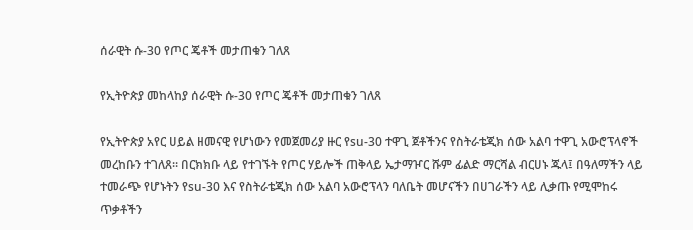ሰራዊት ሱ-30 የጦር ጄቶች መታጠቁን ገለጸ

የኢትዮጵያ መከላከያ ሰራዊት ሱ-30 የጦር ጄቶች መታጠቁን ገለጸ

የኢትዮጵያ አየር ሀይል ዘመናዊ የሆነውን የመጀመሪያ ዙር የsu-30 ተዋጊ ጀቶችንና የስትራቴጂክ ሰው አልባ ተዋጊ አውሮፕላኖች መረከቡን ተገለጸ። በርክክቡ ላይ የተገኙት የጦር ሃይሎች ጠቅላይ ኤታማዦር ሹም ፊልድ ማርሻል ብርሀኑ ጁላ፤ በዓለማችን ላይ ተመራጭ የሆኑትን የsu-30 እና የስትራቴጂክ ሰው አልባ አውሮፕላን ባለቤት መሆናችን በሀገራችን ላይ ሊቃጡ የሚሞከሩ ጥቃቶችን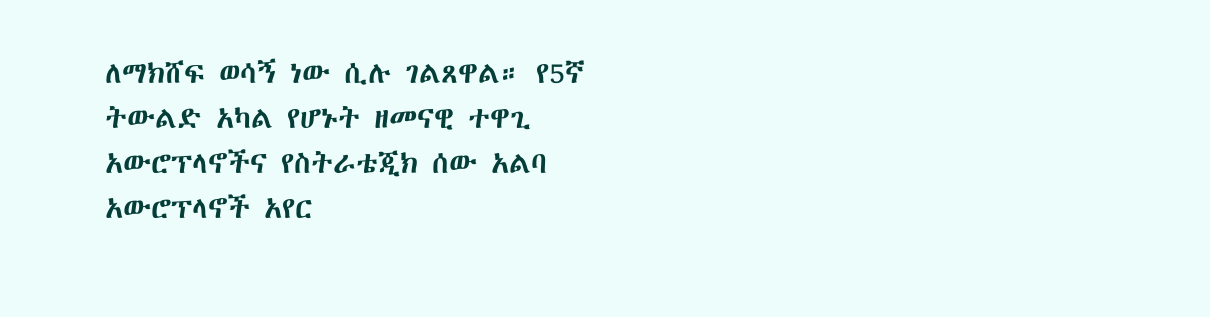ለማክሸፍ ወሳኝ ነው ሲሉ ገልጸዋል። የ5ኛ ትውልድ አካል የሆኑት ዘመናዊ ተዋጊ አውሮፕላኖችና የስትራቴጂክ ሰው አልባ አውሮፕላኖች አየር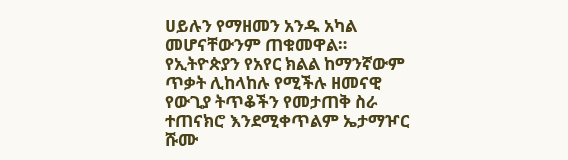ሀይሉን የማዘመን አንዱ አካል መሆናቸውንም ጠቁመዋል። የኢትዮጵያን የአየር ክልል ከማንኛውም ጥቃት ሊከላከሉ የሚችሉ ዘመናዊ የውጊያ ትጥቆችን የመታጠቅ ስራ ተጠናክሮ እንደሚቀጥልም ኤታማዦር ሹሙ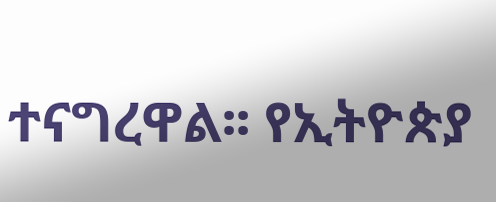ተናግረዋል፡፡ የኢትዮጵያ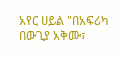አየር ሀይል "በአፍሪካ በውጊያ አቅሙ፣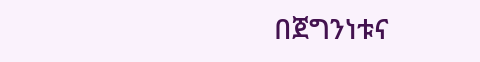በጀግንነቱና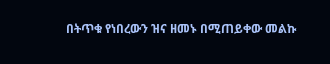በትጥቁ የነበረውን ዝና ዘመኑ በሚጠይቀው መልኩ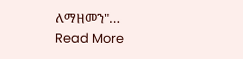ለማዘመን"…
Read More